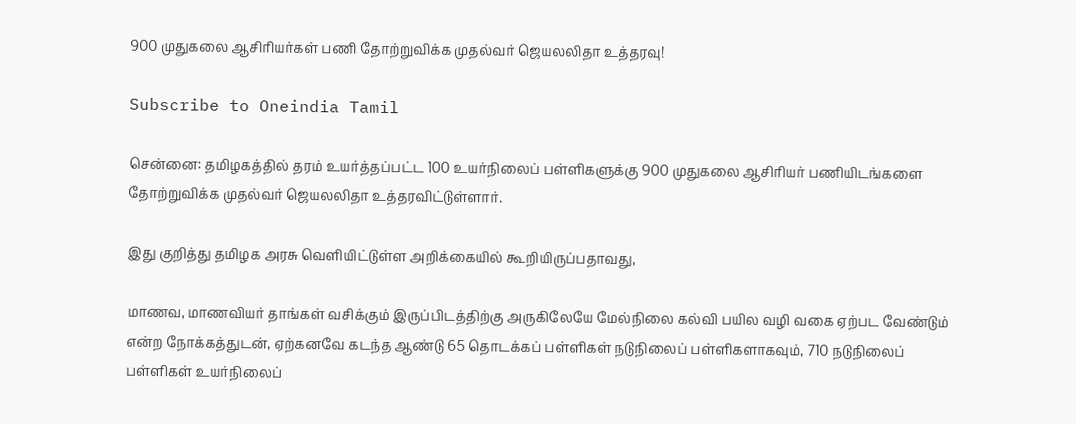900 முதுகலை ஆசிரியர்கள் பணி தோற்றுவிக்க முதல்வர் ஜெயலலிதா உத்தரவு!

Subscribe to Oneindia Tamil

சென்னை: தமிழகத்தில் தரம் உயர்த்தப்பட்ட 100 உயர்நிலைப் பள்ளிகளுக்கு 900 முதுகலை ஆசிரியர் பணியிடங்களை தோற்றுவிக்க முதல்வர் ஜெயலலிதா உத்தரவிட்டுள்ளார்.

இது குறித்து தமிழக அரசு வெளியிட்டுள்ள அறிக்கையில் கூறியிருப்பதாவது,

மாணவ, மாணவியர் தாங்கள் வசிக்கும் இருப்பிடத்திற்கு அருகிலேயே மேல்நிலை கல்வி பயில வழி வகை ஏற்பட வேண்டும் என்ற நோக்கத்துடன், ஏற்கனவே கடந்த ஆண்டு 65 தொடக்கப் பள்ளிகள் நடுநிலைப் பள்ளிகளாகவும், 710 நடுநிலைப் பள்ளிகள் உயர்நிலைப்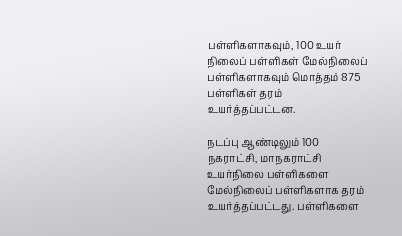பள்ளிகளாகவும், 100 உயர் நிலைப் பள்ளிகள் மேல்நிலைப் பள்ளிகளாகவும் மொத்தம் 875 பள்ளிகள் தரம் உயர்த்தப்பட்டன.

நடப்பு ஆண்டிலும் 100 நகராட்சி, மாநகராட்சி உயர்நிலை பள்ளிகளை மேல்நிலைப் பள்ளிகளாக தரம் உயர்த்தப்பட்டது. பள்ளிகளை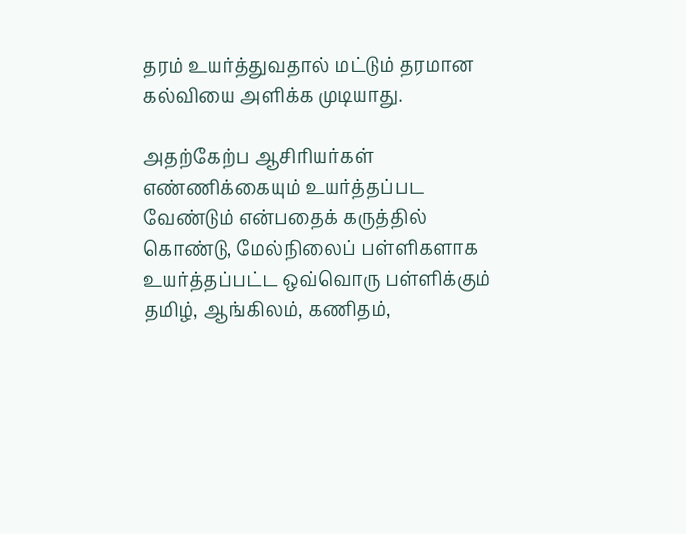தரம் உயர்த்துவதால் மட்டும் தரமான கல்வியை அளிக்க முடியாது.

அதற்கேற்ப ஆசிரியர்கள் எண்ணிக்கையும் உயர்த்தப்பட வேண்டும் என்பதைக் கருத்தில் கொண்டு, மேல்நிலைப் பள்ளிகளாக உயர்த்தப்பட்ட ஒவ்வொரு பள்ளிக்கும் தமிழ், ஆங்கிலம், கணிதம்,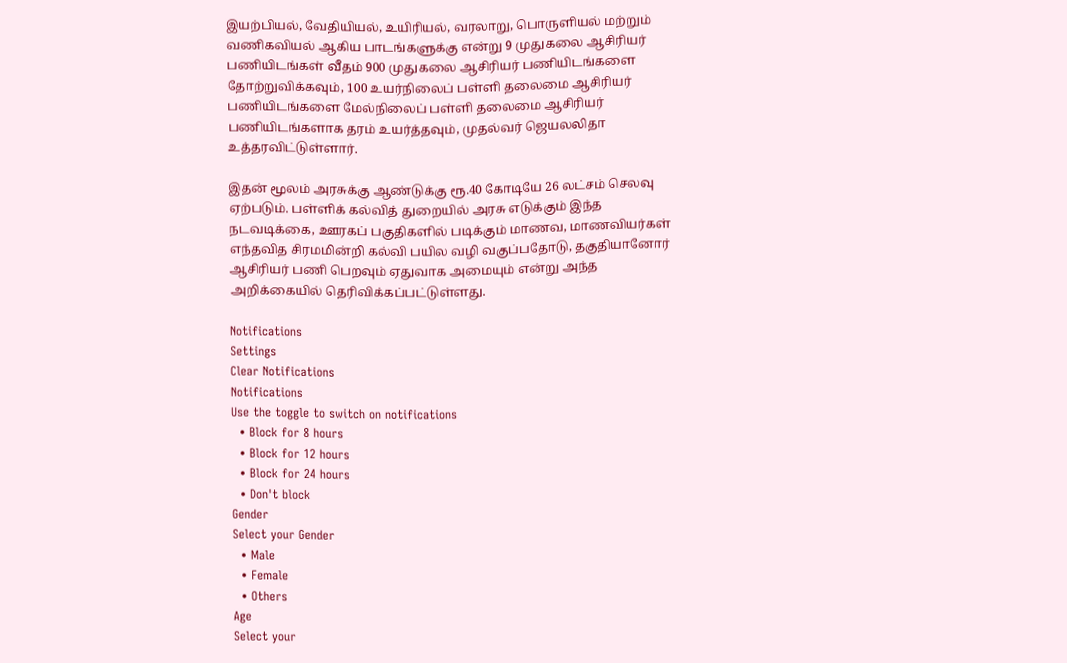இயற்பியல், வேதியியல், உயிரியல், வரலாறு, பொருளியல் மற்றும் வணிகவியல் ஆகிய பாடங்களுக்கு என்று 9 முதுகலை ஆசிரியர் பணியிடங்கள் வீதம் 900 முதுகலை ஆசிரியர் பணியிடங்களை தோற்றுவிக்கவும், 100 உயர்நிலைப் பள்ளி தலைமை ஆசிரியர் பணியிடங்களை மேல்நிலைப் பள்ளி தலைமை ஆசிரியர் பணியிடங்களாக தரம் உயர்த்தவும், முதல்வர் ஜெயலலிதா உத்தரவிட்டுள்ளார்.

இதன் மூலம் அரசுக்கு ஆண்டுக்கு ரூ.40 கோடியே 26 லட்சம் செலவு ஏற்படும். பள்ளிக் கல்வித் துறையில் அரசு எடுக்கும் இந்த நடவடிக்கை, ஊரகப் பகுதிகளில் படிக்கும் மாணவ, மாணவியர்கள் எந்தவித சிரமமின்றி கல்வி பயில வழி வகுப்பதோடு, தகுதியானோர் ஆசிரியர் பணி பெறவும் ஏதுவாக அமையும் என்று அந்த அறிக்கையில் தெரிவிக்கப்பட்டுள்ளது.

Notifications
Settings
Clear Notifications
Notifications
Use the toggle to switch on notifications
  • Block for 8 hours
  • Block for 12 hours
  • Block for 24 hours
  • Don't block
Gender
Select your Gender
  • Male
  • Female
  • Others
Age
Select your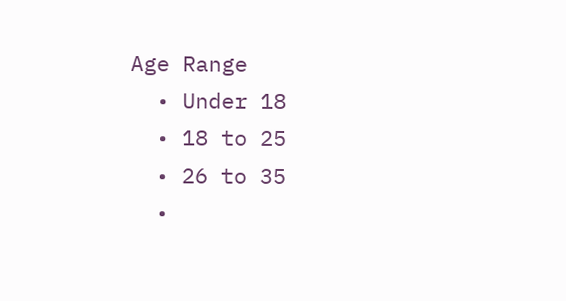Age Range
  • Under 18
  • 18 to 25
  • 26 to 35
  •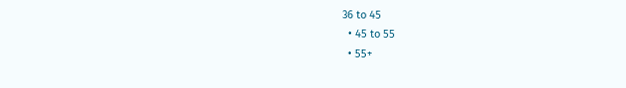36 to 45
  • 45 to 55
  • 55+